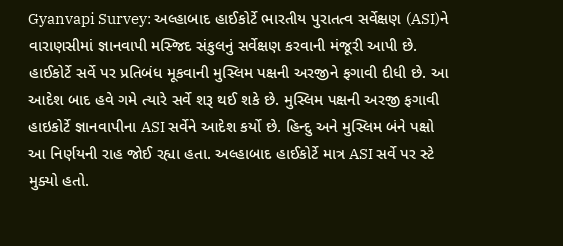Gyanvapi Survey: અલ્હાબાદ હાઈકોર્ટે ભારતીય પુરાતત્વ સર્વેક્ષણ (ASI)ને વારાણસીમાં જ્ઞાનવાપી મસ્જિદ સંકુલનું સર્વેક્ષણ કરવાની મંજૂરી આપી છે. હાઈકોર્ટે સર્વે પર પ્રતિબંધ મૂકવાની મુસ્લિમ પક્ષની અરજીને ફગાવી દીધી છે. આ આદેશ બાદ હવે ગમે ત્યારે સર્વે શરૂ થઈ શકે છે. મુસ્લિમ પક્ષની અરજી ફગાવી હાઇકોર્ટે જ્ઞાનવાપીના ASI સર્વેને આદેશ કર્યો છે. હિન્દુ અને મુસ્લિમ બંને પક્ષો આ નિર્ણયની રાહ જોઈ રહ્યા હતા. અલ્હાબાદ હાઈકોર્ટે માત્ર ASI સર્વે પર સ્ટે મુક્યો હતો.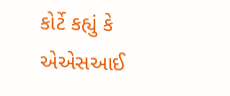કોર્ટે કહ્યું કે એએસઆઈ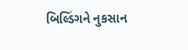બિલ્ડિંગને નુકસાન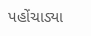પહોંચાડ્યા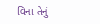વિના તેનું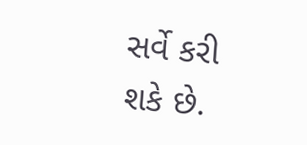સર્વે કરી શકે છે.